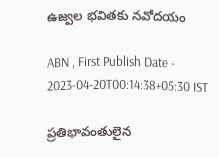ఉజ్వల భవితకు నవోదయం

ABN , First Publish Date - 2023-04-20T00:14:38+05:30 IST

ప్రతిభావంతులైన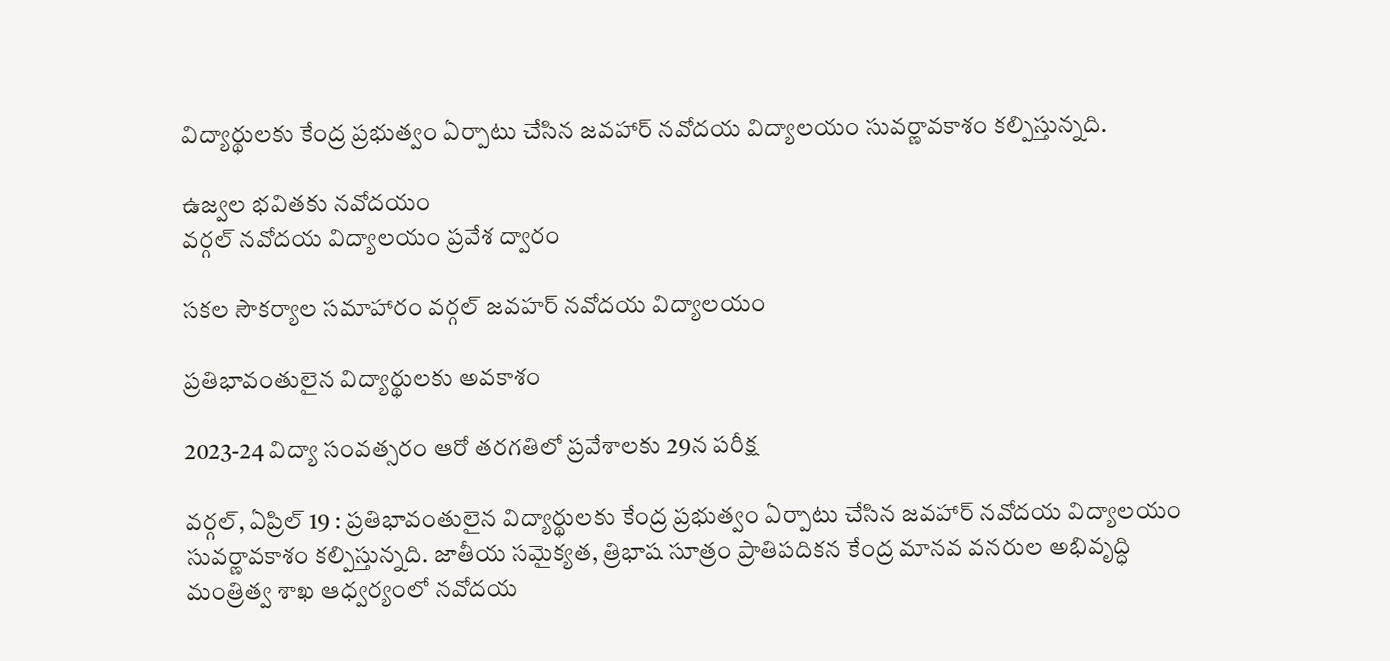విద్యార్థులకు కేంద్ర ప్రభుత్వం ఏర్పాటు చేసిన జవహార్‌ నవోదయ విద్యాలయం సువర్ణావకాశం కల్పిస్తున్నది.

ఉజ్వల భవితకు నవోదయం
వర్గల్‌ నవోదయ విద్యాలయం ప్రవేశ ద్వారం

సకల సౌకర్యాల సమాహారం వర్గల్‌ జవహర్‌ నవోదయ విద్యాలయం

ప్రతిభావంతులైన విద్యార్థులకు అవకాశం

2023-24 విద్యా సంవత్సరం ఆరో తరగతిలో ప్రవేశాలకు 29న పరీక్ష

వర్గల్‌, ఏప్రిల్‌ 19 : ప్రతిభావంతులైన విద్యార్థులకు కేంద్ర ప్రభుత్వం ఏర్పాటు చేసిన జవహార్‌ నవోదయ విద్యాలయం సువర్ణావకాశం కల్పిస్తున్నది. జాతీయ సమైక్యత, త్రిభాష సూత్రం ప్రాతిపదికన కేంద్ర మానవ వనరుల అభివృద్ధి మంత్రిత్వ శాఖ ఆధ్వర్యంలో నవోదయ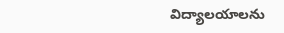విద్యాలయాలను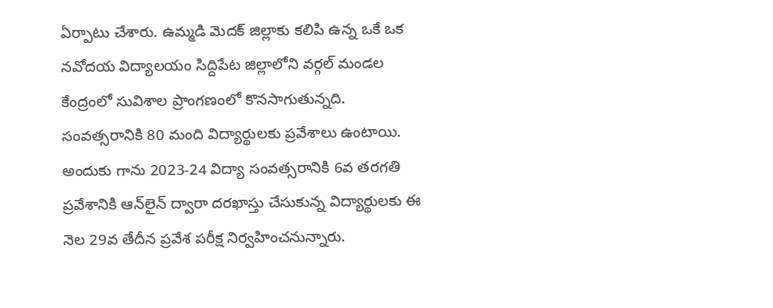ఏర్పాటు చేశారు. ఉమ్మడి మెదక్‌ జిల్లాకు కలిపి ఉన్న ఒకే ఒక నవోదయ విద్యాలయం సిద్దిపేట జిల్లాలోని వర్గల్‌ మండల కేంద్రంలో సువిశాల ప్రాంగణంలో కొనసాగుతున్నది. సంవత్సరానికి 80 మంది విద్యార్థులకు ప్రవేశాలు ఉంటాయి. అందుకు గాను 2023-24 విద్యా సంవత్సరానికి 6వ తరగతి ప్రవేశానికి ఆన్‌లైన్‌ ద్వారా దరఖాస్తు చేసుకున్న విద్యార్థులకు ఈ నెల 29వ తేదీన ప్రవేశ పరీక్ష నిర్వహించనున్నారు.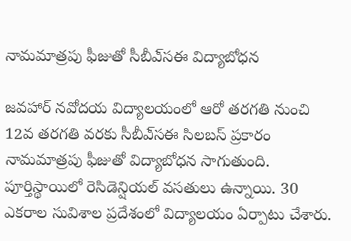నామమాత్రపు ఫీజుతో సీబీఎ్‌సఈ విద్యాబోధన

జవహార్‌ నవోదయ విద్యాలయంలో ఆరో తరగతి నుంచి 12వ తరగతి వరకు సీబీఎ్‌సఈ సిలబస్‌ ప్రకారం నామమాత్రపు ఫీజుతో విద్యాబోధన సాగుతుంది. పూర్తిస్థాయిలో రెసిడెన్షియల్‌ వసతులు ఉన్నాయి. 30 ఎకరాల సువిశాల ప్రదేశంలో విద్యాలయం ఏర్పాటు చేశారు.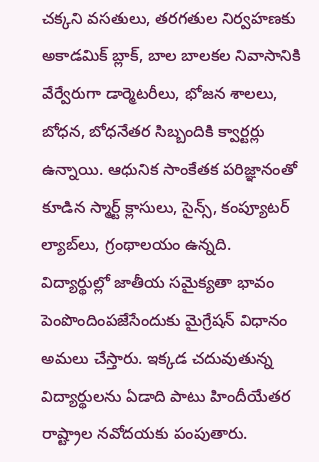చక్కని వసతులు, తరగతుల నిర్వహణకు అకాడమిక్‌ బ్లాక్‌, బాల బాలకల నివాసానికి వేర్వేరుగా డార్మెటరీలు, భోజన శాలలు, బోధన, బోధనేతర సిబ్బందికి క్వార్టర్లు ఉన్నాయి. ఆధునిక సాంకేతక పరిజ్ఞానంతో కూడిన స్మార్ట్‌ క్లాసులు, సైన్స్‌, కంప్యూటర్‌ ల్యాబ్‌లు, గ్రంథాలయం ఉన్నది. విద్యార్థుల్లో జాతీయ సమైక్యతా భావం పెంపొందింపజేసేందుకు మైగ్రేషన్‌ విధానం అమలు చేస్తారు. ఇక్కడ చదువుతున్న విద్యార్థులను ఏడాది పాటు హిందీయేతర రాష్ట్రాల నవోదయకు పంపుతారు.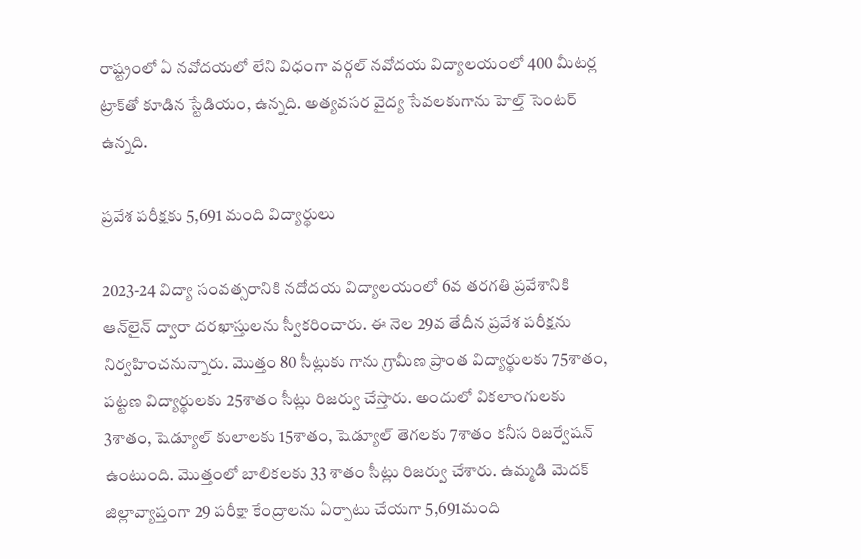రాష్ట్రంలో ఏ నవోదయలో లేని విధంగా వర్గల్‌ నవోదయ విద్యాలయంలో 400 మీటర్ల ట్రాక్‌తో కూడిన స్టేడియం, ఉన్నది. అత్యవసర వైద్య సేవలకుగాను హెల్త్‌ సెంటర్‌ ఉన్నది.

ప్రవేశ పరీక్షకు 5,691 మంది విద్యార్థులు

2023-24 విద్యా సంవత్సరానికి నదోదయ విద్యాలయంలో 6వ తరగతి ప్రవేశానికి ఆన్‌లైన్‌ ద్వారా దరఖాస్తులను స్వీకరించారు. ఈ నెల 29వ తేదీన ప్రవేశ పరీక్షను నిర్వహించనున్నారు. మొత్తం 80 సీట్లుకు గాను గ్రామీణ ప్రాంత విద్యార్థులకు 75శాతం, పట్టణ విద్యార్థులకు 25శాతం సీట్లు రిజర్వు చేస్తారు. అందులో వికలాంగులకు 3శాతం, షెడ్యూల్‌ కులాలకు 15శాతం, షెడ్యూల్‌ తెగలకు 7శాతం కనీస రిజర్వేషన్‌ ఉంటుంది. మొత్తంలో బాలికలకు 33 శాతం సీట్లు రిజర్వు చేశారు. ఉమ్మడి మెదక్‌ జిల్లావ్యాప్తంగా 29 పరీక్షా కేంద్రాలను ఏర్పాటు చేయగా 5,691మంది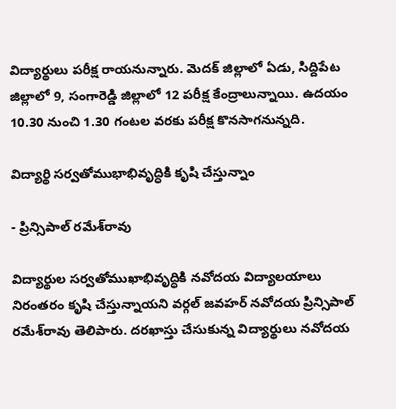విద్యార్థులు పరీక్ష రాయనున్నారు. మెదక్‌ జిల్లాలో ఏడు, సిద్దిపేట జిల్లాలో 9, సంగారెడ్డి జిల్లాలో 12 పరీక్ష కేంద్రాలున్నాయి. ఉదయం 10.30 నుంచి 1.30 గంటల వరకు పరీక్ష కొనసాగనున్నది.

విద్యార్థి సర్వతోముభాభివృద్ధికి కృషి చేస్తున్నాం

- ప్రిన్సిపాల్‌ రమేశ్‌రావు

విద్యార్థుల సర్వతోముఖాభివృద్ధికి నవోదయ విద్యాలయాలు నిరంతరం కృషి చేస్తున్నాయని వర్గల్‌ జవహర్‌ నవోదయ ప్రిన్సిపాల్‌ రమేశ్‌రావు తెలిపారు. దరఖాస్తు చేసుకున్న విద్యార్థులు నవోదయ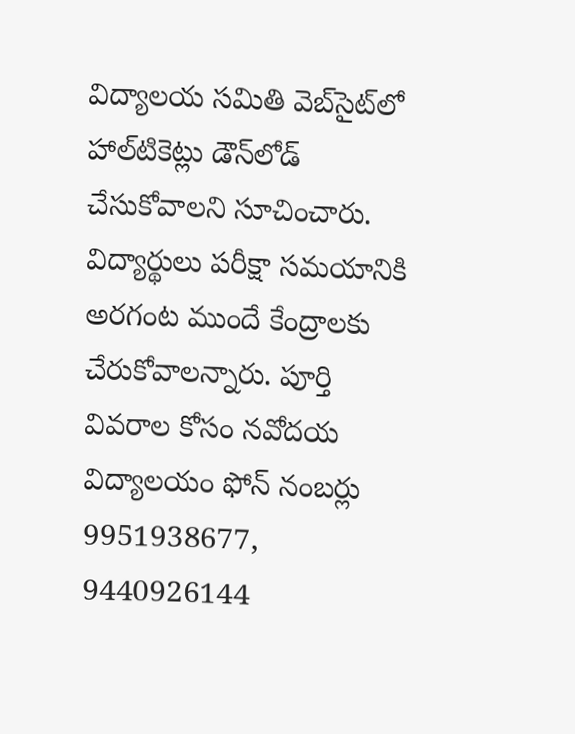విద్యాలయ సమితి వెబ్‌సైట్‌లో హాల్‌టికెట్లు డౌన్‌లోడ్‌ చేసుకోవాలని సూచించారు. విద్యార్థులు పరీక్షా సమయానికి అరగంట ముందే కేంద్రాలకు చేరుకోవాలన్నారు. పూర్తి వివరాల కోసం నవోదయ విద్యాలయం ఫోన్‌ నంబర్లు 9951938677, 9440926144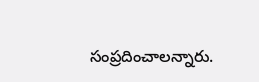సంప్రదించాలన్నారు.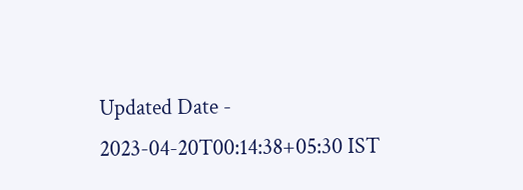Updated Date - 2023-04-20T00:14:38+05:30 IST